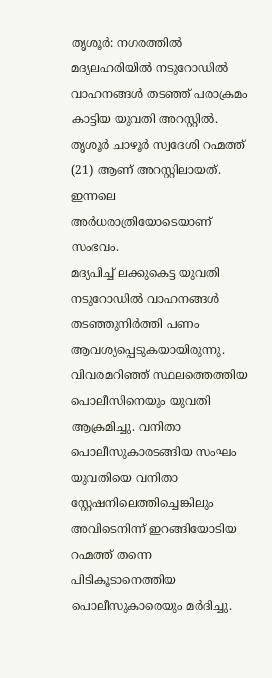തൃശൂർ: നഗരത്തിൽ മദ്യലഹരിയിൽ നടുറോഡിൽ വാഹനങ്ങൾ തടഞ്ഞ് പരാക്രമം കാട്ടിയ യുവതി അറസ്റ്റിൽ. തൃശൂർ ചാഴൂർ സ്വദേശി റഹ്മത്ത് (21) ആണ് അറസ്റ്റിലായത്. ഇന്നലെ അർധരാത്രിയോടെയാണ് സംഭവം.
മദ്യപിച്ച് ലക്കുകെട്ട യുവതി നടുറോഡിൽ വാഹനങ്ങൾ തടഞ്ഞുനിർത്തി പണം ആവശ്യപ്പെടുകയായിരുന്നു. വിവരമറിഞ്ഞ് സ്ഥലത്തെത്തിയ പൊലീസിനെയും യുവതി ആക്രമിച്ചു. വനിതാ പൊലീസുകാരടങ്ങിയ സംഘം യുവതിയെ വനിതാ സ്റ്റേഷനിലെത്തിച്ചെങ്കിലും അവിടെനിന്ന് ഇറങ്ങിയോടിയ റഹ്മത്ത് തന്നെ പിടികൂടാനെത്തിയ പൊലീസുകാരെയും മർദിച്ചു.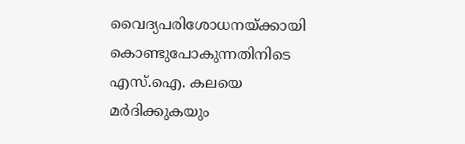വൈദ്യപരിശോധനയ്ക്കായി കൊണ്ടുപോകുന്നതിനിടെ എസ്.ഐ. കലയെ മർദിക്കുകയും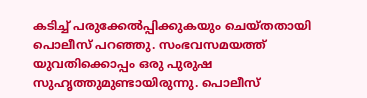കടിച്ച് പരുക്കേൽപ്പിക്കുകയും ചെയ്തതായി പൊലീസ് പറഞ്ഞു. സംഭവസമയത്ത് യുവതിക്കൊപ്പം ഒരു പുരുഷ സുഹൃത്തുമുണ്ടായിരുന്നു. പൊലീസ്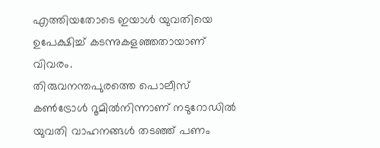എത്തിയതോടെ ഇയാൾ യുവതിയെ ഉപേക്ഷിച്ച് കടന്നുകളഞ്ഞതായാണ് വിവരം.
തിരുവനന്തപുരത്തെ പൊലീസ് കൺട്രോൾ റൂമിൽനിന്നാണ് നടുറോഡിൽ യുവതി വാഹനങ്ങൾ തടഞ്ഞ് പണം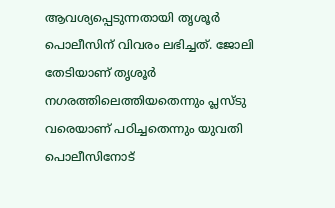ആവശ്യപ്പെടുന്നതായി തൃശൂർ പൊലീസിന് വിവരം ലഭിച്ചത്. ജോലി തേടിയാണ് തൃശൂർ നഗരത്തിലെത്തിയതെന്നും പ്ലസ്ടു വരെയാണ് പഠിച്ചതെന്നും യുവതി പൊലീസിനോട്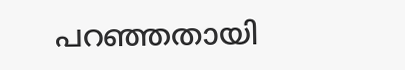പറഞ്ഞതായി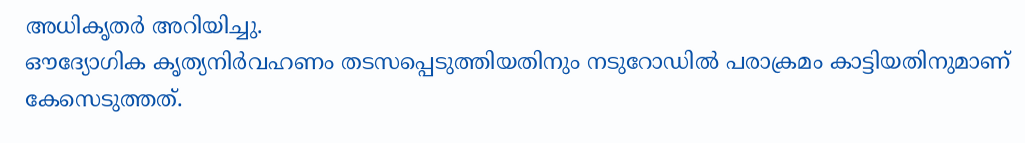അധികൃതർ അറിയിച്ചു.
ഔദ്യോഗിക കൃത്യനിർവഹണം തടസപ്പെടുത്തിയതിനും നടുറോഡിൽ പരാക്രമം കാട്ടിയതിനുമാണ് കേസെടുത്തത്.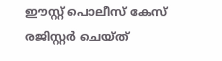ഈസ്റ്റ് പൊലീസ് കേസ് രജിസ്റ്റർ ചെയ്ത്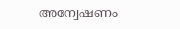അന്വേഷണം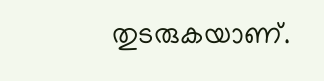തുടരുകയാണ്.